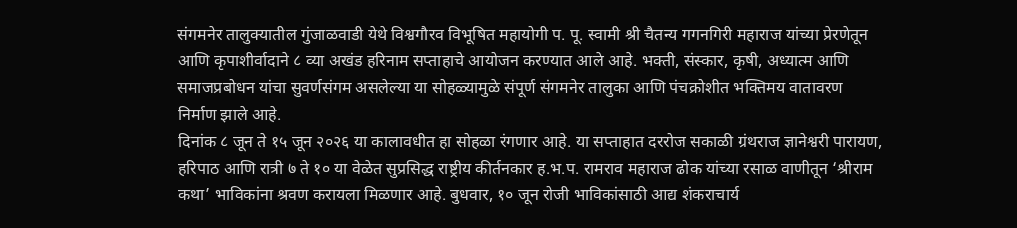संगमनेर तालुक्यातील गुंजाळवाडी येथे विश्वगौरव विभूषित महायोगी प. पू. स्वामी श्री चैतन्य गगनगिरी महाराज यांच्या प्रेरणेतून आणि कृपाशीर्वादाने ८ व्या अखंड हरिनाम सप्ताहाचे आयोजन करण्यात आले आहे. भक्ती, संस्कार, कृषी, अध्यात्म आणि समाजप्रबोधन यांचा सुवर्णसंगम असलेल्या या सोहळ्यामुळे संपूर्ण संगमनेर तालुका आणि पंचक्रोशीत भक्तिमय वातावरण निर्माण झाले आहे.
दिनांक ८ जून ते १५ जून २०२६ या कालावधीत हा सोहळा रंगणार आहे. या सप्ताहात दररोज सकाळी ग्रंथराज ज्ञानेश्वरी पारायण, हरिपाठ आणि रात्री ७ ते १० या वेळेत सुप्रसिद्ध राष्ट्रीय कीर्तनकार ह.भ.प. रामराव महाराज ढोक यांच्या रसाळ वाणीतून ‘श्रीराम कथा’ भाविकांना श्रवण करायला मिळणार आहे. बुधवार, १० जून रोजी भाविकांसाठी आद्य शंकराचार्य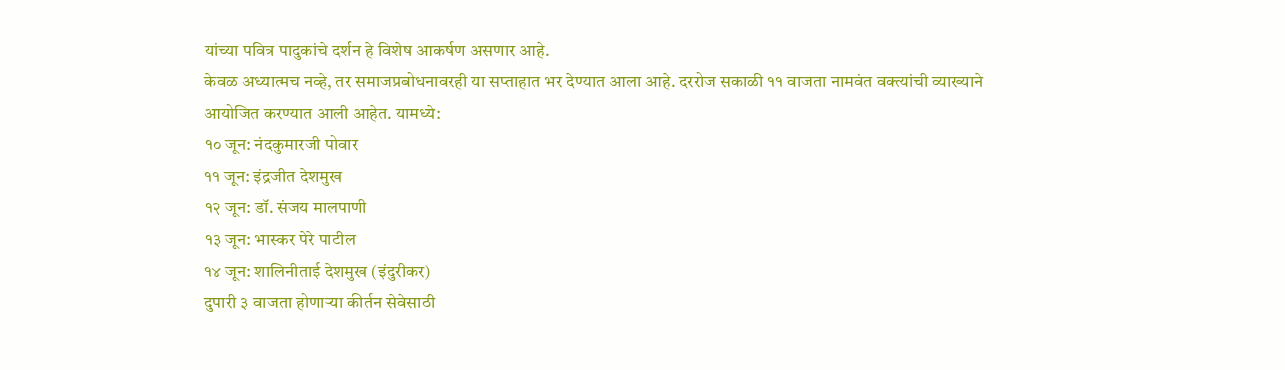यांच्या पवित्र पादुकांचे दर्शन हे विशेष आकर्षण असणार आहे.
केवळ अध्यात्मच नव्हे, तर समाजप्रबोधनावरही या सप्ताहात भर देण्यात आला आहे. दररोज सकाळी ११ वाजता नामवंत वक्त्यांची व्याख्याने आयोजित करण्यात आली आहेत. यामध्ये:
१० जून: नंदकुमारजी पोवार
११ जून: इंद्रजीत देशमुख
१२ जून: डॉ. संजय मालपाणी
१३ जून: भास्कर पेरे पाटील
१४ जून: शालिनीताई देशमुख (इंदुरीकर)
दुपारी ३ वाजता होणाऱ्या कीर्तन सेवेसाठी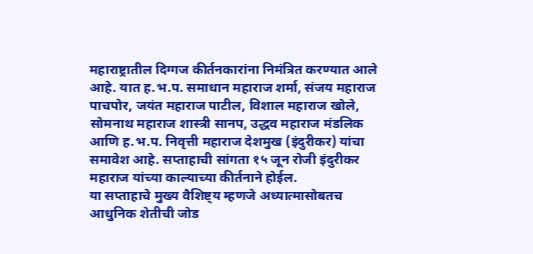महाराष्ट्रातील दिग्गज कीर्तनकारांना निमंत्रित करण्यात आले आहे. यात ह.भ.प. समाधान महाराज शर्मा, संजय महाराज पाचपोर, जयंत महाराज पाटील, विशाल महाराज खोले, सोमनाथ महाराज शास्त्री सानप, उद्धव महाराज मंडलिक आणि ह.भ.प. निवृत्ती महाराज देशमुख (इंदुरीकर) यांचा समावेश आहे. सप्ताहाची सांगता १५ जून रोजी इंदुरीकर महाराज यांच्या काल्याच्या कीर्तनाने होईल.
या सप्ताहाचे मुख्य वैशिष्ट्य म्हणजे अध्यात्मासोबतच आधुनिक शेतीची जोड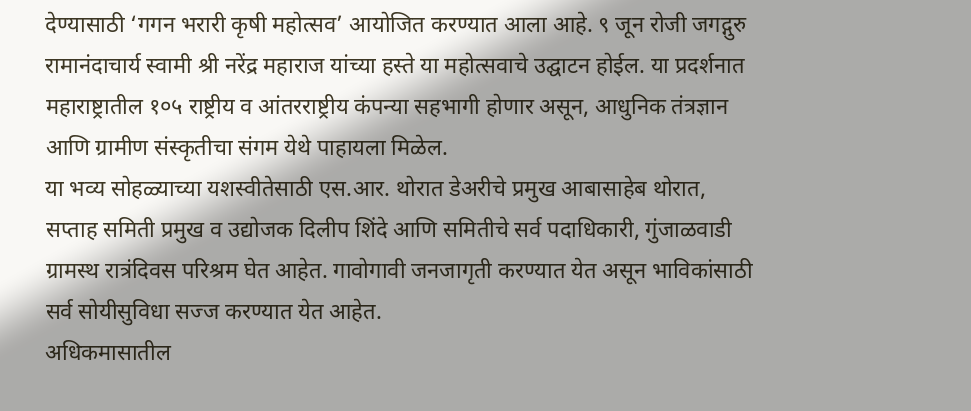देण्यासाठी ‘गगन भरारी कृषी महोत्सव’ आयोजित करण्यात आला आहे. ९ जून रोजी जगद्गुरु रामानंदाचार्य स्वामी श्री नरेंद्र महाराज यांच्या हस्ते या महोत्सवाचे उद्घाटन होईल. या प्रदर्शनात महाराष्ट्रातील १०५ राष्ट्रीय व आंतरराष्ट्रीय कंपन्या सहभागी होणार असून, आधुनिक तंत्रज्ञान आणि ग्रामीण संस्कृतीचा संगम येथे पाहायला मिळेल.
या भव्य सोहळ्याच्या यशस्वीतेसाठी एस.आर. थोरात डेअरीचे प्रमुख आबासाहेब थोरात, सप्ताह समिती प्रमुख व उद्योजक दिलीप शिंदे आणि समितीचे सर्व पदाधिकारी, गुंजाळवाडी ग्रामस्थ रात्रंदिवस परिश्रम घेत आहेत. गावोगावी जनजागृती करण्यात येत असून भाविकांसाठी सर्व सोयीसुविधा सज्ज करण्यात येत आहेत.
अधिकमासातील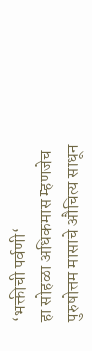‘भक्तीची पर्वणी‘
हा सोहळा अधिकमास म्हणजेच पुरुषोत्तम मासाचे औचित्य साधून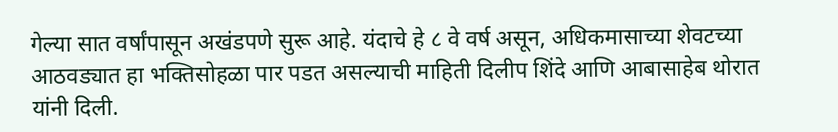गेल्या सात वर्षांपासून अखंडपणे सुरू आहे. यंदाचे हे ८ वे वर्ष असून, अधिकमासाच्या शेवटच्या आठवड्यात हा भक्तिसोहळा पार पडत असल्याची माहिती दिलीप शिंदे आणि आबासाहेब थोरात यांनी दिली.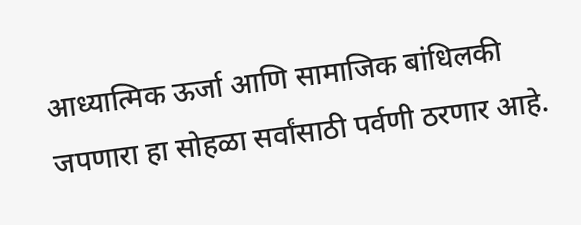आध्यात्मिक ऊर्जा आणि सामाजिक बांधिलकी जपणारा हा सोहळा सर्वांसाठी पर्वणी ठरणार आहे.